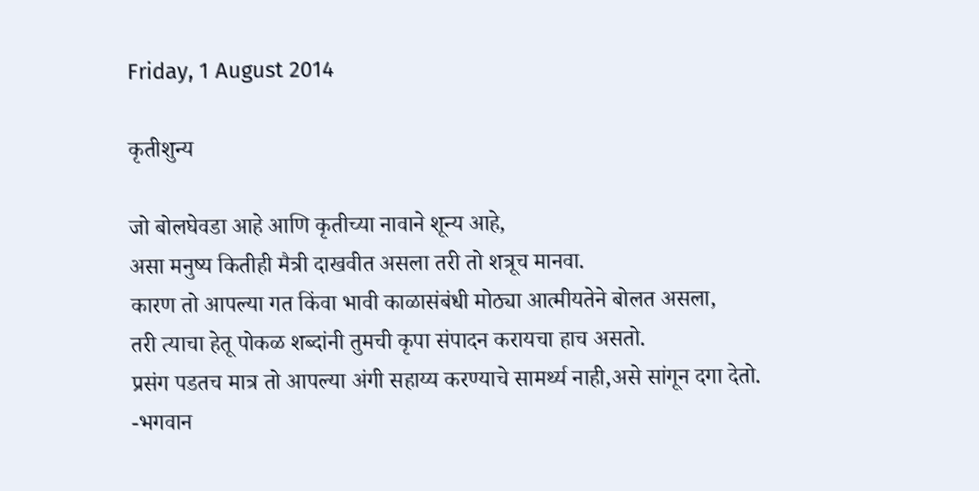Friday, 1 August 2014

कृतीशुन्य

जो बोलघेवडा आहे आणि कृतीच्या नावाने शून्य आहे,
असा मनुष्य कितीही मैत्री दाखवीत असला तरी तो शत्रूच मानवा.
कारण तो आपल्या गत किंवा भावी काळासंबंधी मोठ्या आत्मीयतेने बोलत असला,
तरी त्याचा हेतू पोकळ शब्दांनी तुमची कृपा संपादन करायचा हाच असतो.
प्रसंग पडतच मात्र तो आपल्या अंगी सहाय्य करण्याचे सामर्थ्य नाही,असे सांगून दगा देतो.
-भगवान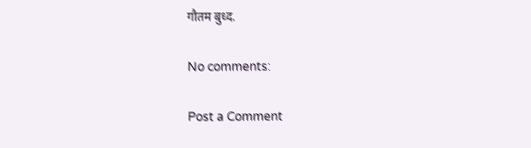गौतम बुध्द.

No comments:

Post a Comment